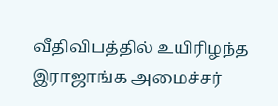வீதிவிபத்தில் உயிரிழந்த இராஜாங்க அமைச்சர்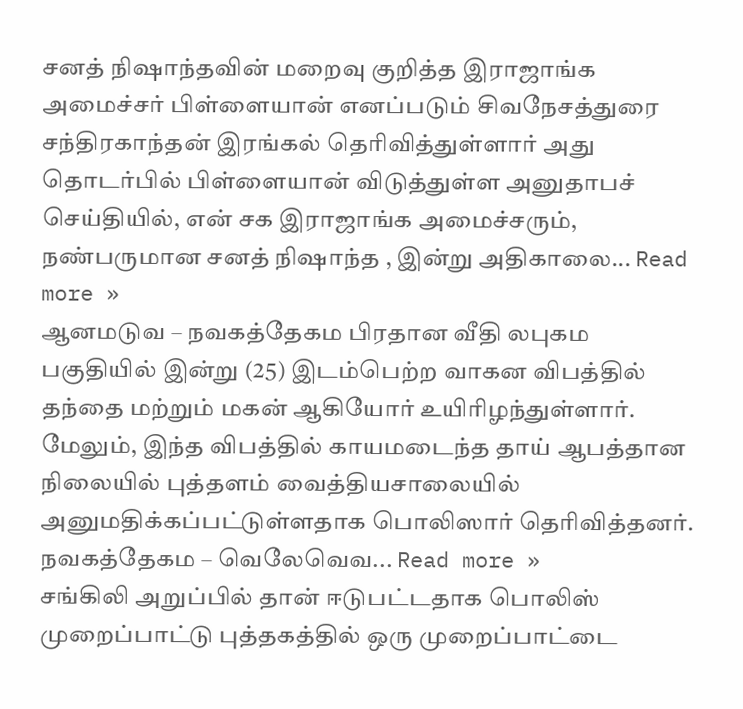சனத் நிஷாந்தவின் மறைவு குறித்த இராஜாங்க அமைச்சர் பிள்ளையான் எனப்படும் சிவநேசத்துரை சந்திரகாந்தன் இரங்கல் தெரிவித்துள்ளார் அது தொடர்பில் பிள்ளையான் விடுத்துள்ள அனுதாபச் செய்தியில், என் சக இராஜாங்க அமைச்சரும், நண்பருமான சனத் நிஷாந்த , இன்று அதிகாலை... Read more »
ஆனமடுவ – நவகத்தேகம பிரதான வீதி லபுகம பகுதியில் இன்று (25) இடம்பெற்ற வாகன விபத்தில் தந்தை மற்றும் மகன் ஆகியோர் உயிரிழந்துள்ளார். மேலும், இந்த விபத்தில் காயமடைந்த தாய் ஆபத்தான நிலையில் புத்தளம் வைத்தியசாலையில் அனுமதிக்கப்பட்டுள்ளதாக பொலிஸார் தெரிவித்தனர். நவகத்தேகம – வெலேவெவ... Read more »
சங்கிலி அறுப்பில் தான் ஈடுபட்டதாக பொலிஸ் முறைப்பாட்டு புத்தகத்தில் ஒரு முறைப்பாட்டை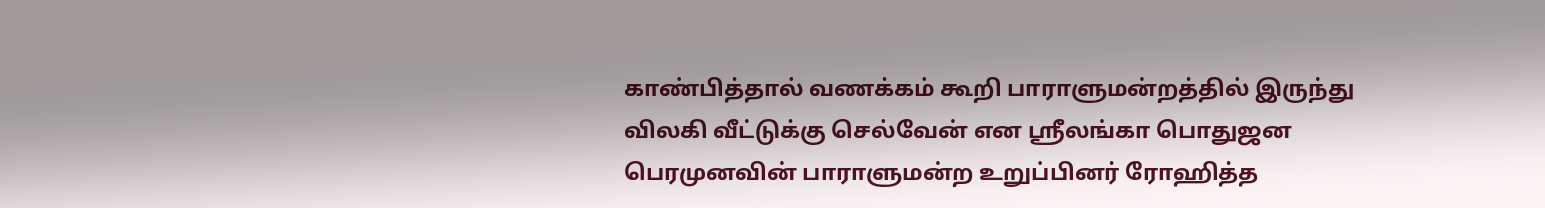காண்பித்தால் வணக்கம் கூறி பாராளுமன்றத்தில் இருந்து விலகி வீட்டுக்கு செல்வேன் என ஸ்ரீலங்கா பொதுஜன பெரமுனவின் பாராளுமன்ற உறுப்பினர் ரோஹித்த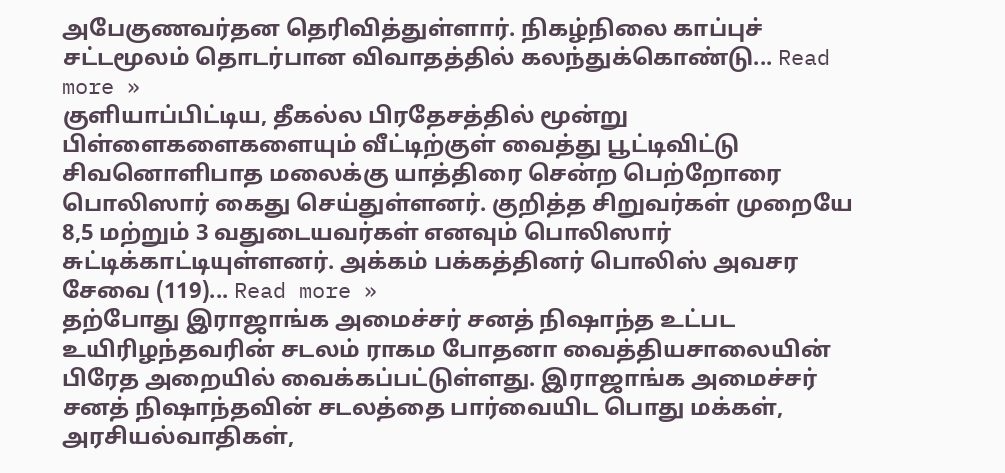அபேகுணவர்தன தெரிவித்துள்ளார். நிகழ்நிலை காப்புச் சட்டமூலம் தொடர்பான விவாதத்தில் கலந்துக்கொண்டு... Read more »
குளியாப்பிட்டிய, தீகல்ல பிரதேசத்தில் மூன்று பிள்ளைகளைகளையும் வீட்டிற்குள் வைத்து பூட்டிவிட்டு சிவனொளிபாத மலைக்கு யாத்திரை சென்ற பெற்றோரை பொலிஸார் கைது செய்துள்ளனர். குறித்த சிறுவர்கள் முறையே 8,5 மற்றும் 3 வதுடையவர்கள் எனவும் பொலிஸார் சுட்டிக்காட்டியுள்ளனர். அக்கம் பக்கத்தினர் பொலிஸ் அவசர சேவை (119)... Read more »
தற்போது இராஜாங்க அமைச்சர் சனத் நிஷாந்த உட்பட உயிரிழந்தவரின் சடலம் ராகம போதனா வைத்தியசாலையின் பிரேத அறையில் வைக்கப்பட்டுள்ளது. இராஜாங்க அமைச்சர் சனத் நிஷாந்தவின் சடலத்தை பார்வையிட பொது மக்கள், அரசியல்வாதிகள்,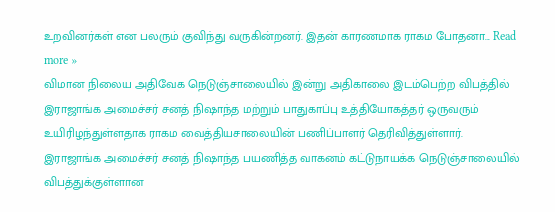உறவினர்கள் என பலரும் குவிந்து வருகின்றனர். இதன் காரணமாக ராகம போதனா... Read more »
விமான நிலைய அதிவேக நெடுஞ்சாலையில் இன்று அதிகாலை இடம்பெற்ற விபத்தில் இராஜாங்க அமைச்சர் சனத் நிஷாந்த மற்றும் பாதுகாப்பு உத்தியோகத்தர் ஒருவரும் உயிரிழந்துள்ளதாக ராகம வைத்தியசாலையின் பணிப்பாளர் தெரிவித்துள்ளார். இராஜாங்க அமைச்சர் சனத் நிஷாந்த பயணித்த வாகனம் கட்டுநாயக்க நெடுஞ்சாலையில் விபத்துக்குள்ளான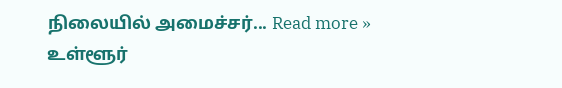நிலையில் அமைச்சர்... Read more »
உள்ளூர்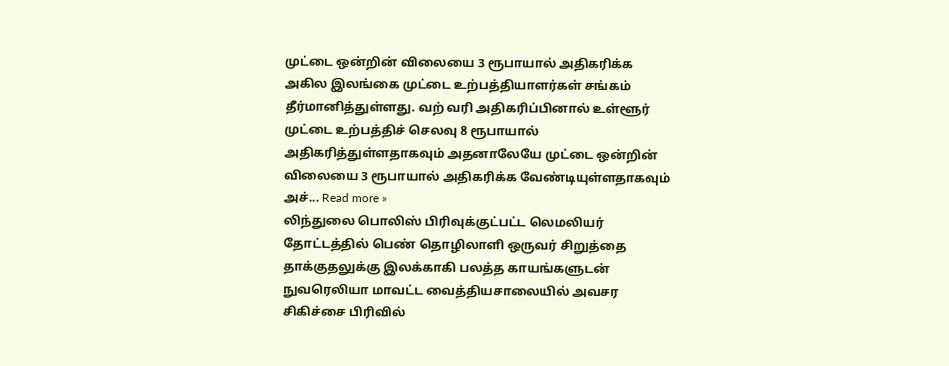முட்டை ஒன்றின் விலையை 3 ரூபாயால் அதிகரிக்க அகில இலங்கை முட்டை உற்பத்தியாளர்கள் சங்கம் தீர்மானித்துள்ளது. வற் வரி அதிகரிப்பினால் உள்ளூர் முட்டை உற்பத்திச் செலவு 8 ரூபாயால் அதிகரித்துள்ளதாகவும் அதனாலேயே முட்டை ஒன்றின் விலையை 3 ரூபாயால் அதிகரிக்க வேண்டியுள்ளதாகவும் அச்... Read more »
லிந்துலை பொலிஸ் பிரிவுக்குட்பட்ட லெமலியர் தோட்டத்தில் பெண் தொழிலாளி ஒருவர் சிறுத்தை தாக்குதலுக்கு இலக்காகி பலத்த காயங்களுடன் நுவரெலியா மாவட்ட வைத்தியசாலையில் அவசர சிகிச்சை பிரிவில்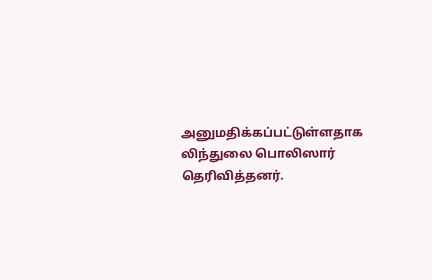அனுமதிக்கப்பட்டுள்ளதாக லிந்துலை பொலிஸார் தெரிவித்தனர்.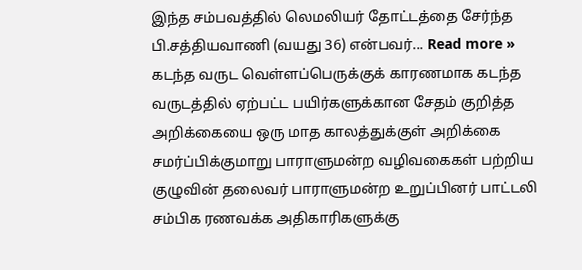இந்த சம்பவத்தில் லெமலியர் தோட்டத்தை சேர்ந்த பி.சத்தியவாணி (வயது 36) என்பவர்... Read more »
கடந்த வருட வெள்ளப்பெருக்குக் காரணமாக கடந்த வருடத்தில் ஏற்பட்ட பயிர்களுக்கான சேதம் குறித்த அறிக்கையை ஒரு மாத காலத்துக்குள் அறிக்கை சமர்ப்பிக்குமாறு பாராளுமன்ற வழிவகைகள் பற்றிய குழுவின் தலைவர் பாராளுமன்ற உறுப்பினர் பாட்டலி சம்பிக ரணவக்க அதிகாரிகளுக்கு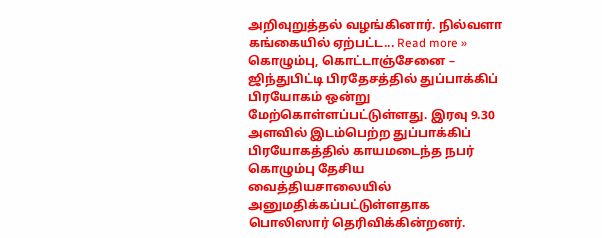அறிவுறுத்தல் வழங்கினார். நில்வளா கங்கையில் ஏற்பட்ட... Read more »
கொழும்பு, கொட்டாஞ்சேனை – ஜிந்துபிட்டி பிரதேசத்தில் துப்பாக்கிப் பிரயோகம் ஒன்று மேற்கொள்ளப்பட்டுள்ளது. இரவு 9.30 அளவில் இடம்பெற்ற துப்பாக்கிப் பிரயோகத்தில் காயமடைந்த நபர் கொழும்பு தேசிய வைத்தியசாலையில் அனுமதிக்கப்பட்டுள்ளதாக பொலிஸார் தெரிவிக்கின்றனர்.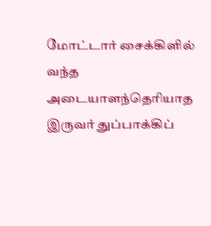மோட்டார் சைக்கிளில் வந்த அடையாளந்தெரியாத இருவர் துப்பாக்கிப்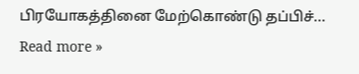பிரயோகத்தினை மேற்கொண்டு தப்பிச்... Read more »